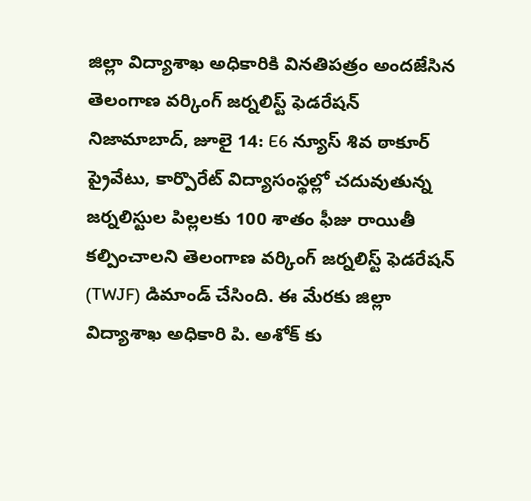జిల్లా విద్యాశాఖ అధికారికి వినతిపత్రం అందజేసిన తెలంగాణ వర్కింగ్ జర్నలిస్ట్ ఫెడరేషన్
నిజామాబాద్, జూలై 14: E6 న్యూస్ శివ ఠాకూర్
ప్రైవేటు, కార్పొరేట్ విద్యాసంస్థల్లో చదువుతున్న జర్నలిస్టుల పిల్లలకు 100 శాతం ఫీజు రాయితీ కల్పించాలని తెలంగాణ వర్కింగ్ జర్నలిస్ట్ ఫెడరేషన్ (TWJF) డిమాండ్ చేసింది. ఈ మేరకు జిల్లా విద్యాశాఖ అధికారి పి. అశోక్ కు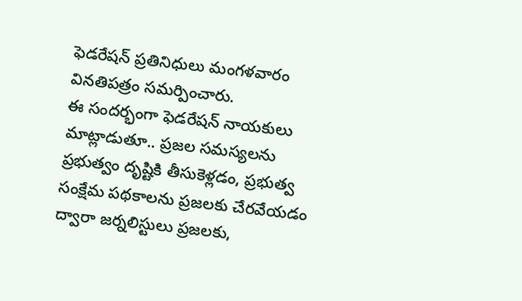ఫెడరేషన్ ప్రతినిధులు మంగళవారం వినతిపత్రం సమర్పించారు.
ఈ సందర్భంగా ఫెడరేషన్ నాయకులు మాట్లాడుతూ.. ప్రజల సమస్యలను ప్రభుత్వం దృష్టికి తీసుకెళ్లడం, ప్రభుత్వ సంక్షేమ పథకాలను ప్రజలకు చేరవేయడం ద్వారా జర్నలిస్టులు ప్రజలకు,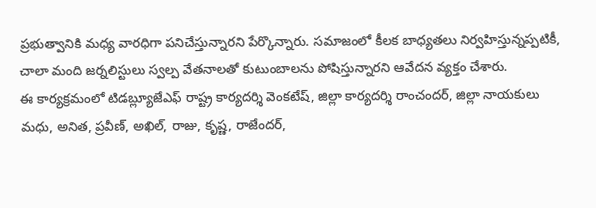ప్రభుత్వానికి మధ్య వారధిగా పనిచేస్తున్నారని పేర్కొన్నారు. సమాజంలో కీలక బాధ్యతలు నిర్వహిస్తున్నప్పటికీ, చాలా మంది జర్నలిస్టులు స్వల్ప వేతనాలతో కుటుంబాలను పోషిస్తున్నారని ఆవేదన వ్యక్తం చేశారు.
ఈ కార్యక్రమంలో టిడబ్ల్యూజేఎఫ్ రాష్ట్ర కార్యదర్శి వెంకటేష్, జిల్లా కార్యదర్శి రాంచందర్, జిల్లా నాయకులు మధు, అనిత, ప్రవీణ్, అఖిల్, రాజు, కృష్ణ, రాజేందర్,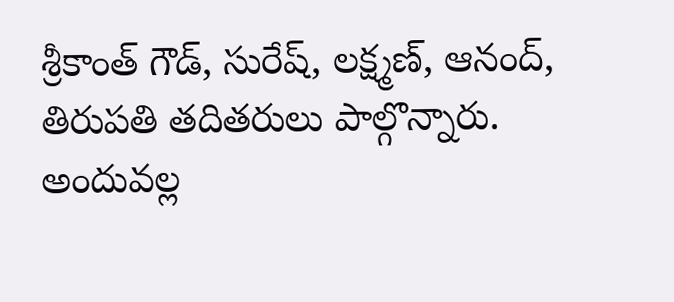శ్రీకాంత్ గౌడ్, సురేష్, లక్ష్మణ్, ఆనంద్, తిరుపతి తదితరులు పాల్గొన్నారు.
అందువల్ల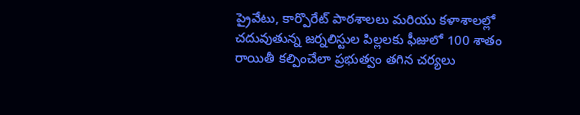ప్రైవేటు, కార్పొరేట్ పాఠశాలలు మరియు కళాశాలల్లో చదువుతున్న జర్నలిస్టుల పిల్లలకు ఫీజులో 100 శాతం రాయితీ కల్పించేలా ప్రభుత్వం తగిన చర్యలు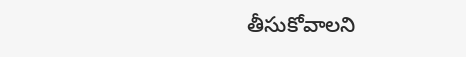తీసుకోవాలని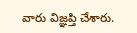వారు విజ్ఞప్తి చేశారు.